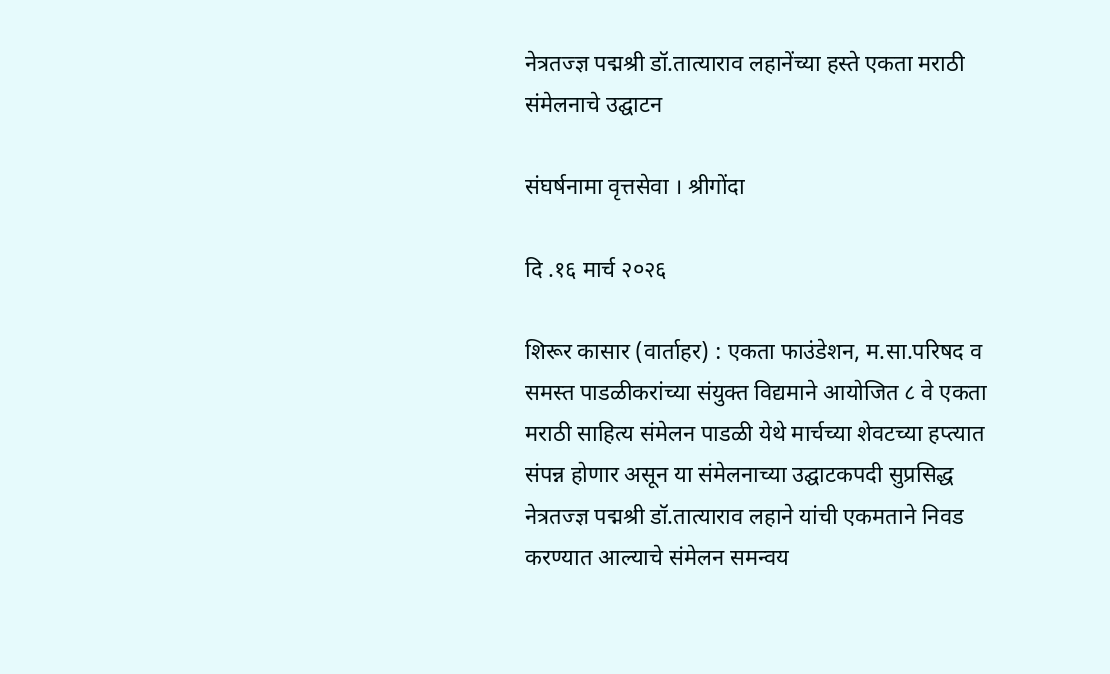नेत्रतज्ज्ञ पद्मश्री डॉ.तात्याराव लहानेंच्या हस्ते एकता मराठी संमेलनाचे उद्घाटन

संघर्षनामा वृत्तसेवा । श्रीगोंदा

दि .१६ मार्च २०२६

शिरूर कासार (वार्ताहर) : एकता फाउंडेशन, म.सा.परिषद व समस्त पाडळीकरांच्या संयुक्त विद्यमाने आयोजित ८ वे एकता मराठी साहित्य संमेलन पाडळी येथे मार्चच्या शेवटच्या हप्त्यात संपन्न होणार असून या संमेलनाच्या उद्घाटकपदी सुप्रसिद्ध नेत्रतज्ज्ञ पद्मश्री डॉ.तात्याराव लहाने यांची एकमताने निवड करण्यात आल्याचे संमेलन समन्वय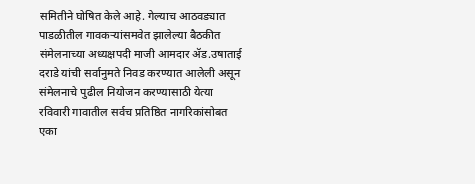समितीने घोषित केले आहे. गेल्याच आठवड्यात पाडळीतील गावकऱ्यांसमवेत झालेल्या बैठकीत संमेलनाच्या अध्यक्षपदी माजी आमदार ॲड.उषाताई दराडे यांची सर्वानुमते निवड करण्यात आलेली असून संमेलनाचे पुढील नियोजन करण्यासाठी येत्या रविवारी गावातील सर्वच प्रतिष्ठित नागरिकांसोबत एका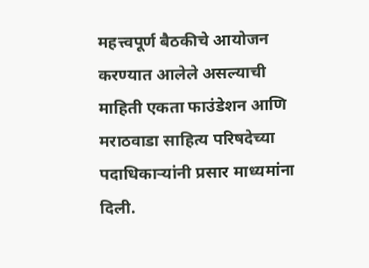महत्त्वपूर्ण बैठकीचे आयोजन करण्यात आलेले असल्याची माहिती एकता फाउंडेशन आणि मराठवाडा साहित्य परिषदेच्या पदाधिकाऱ्यांनी प्रसार माध्यमांना दिली.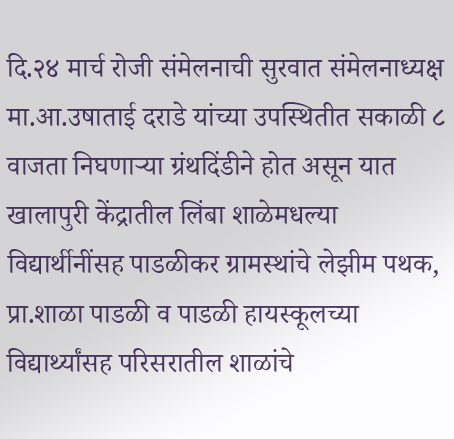दि.२४ मार्च रोजी संमेलनाची सुरवात संमेलनाध्यक्ष मा.आ.उषाताई दराडे यांच्या उपस्थितीत सकाळी ८ वाजता निघणाऱ्या ग्रंथदिंडीने होत असून यात खालापुरी केंद्रातील लिंबा शाळेमधल्या विद्यार्थीनींसह पाडळीकर ग्रामस्थांचे लेझीम पथक, प्रा.शाळा पाडळी व पाडळी हायस्कूलच्या विद्यार्थ्यांसह परिसरातील शाळांचे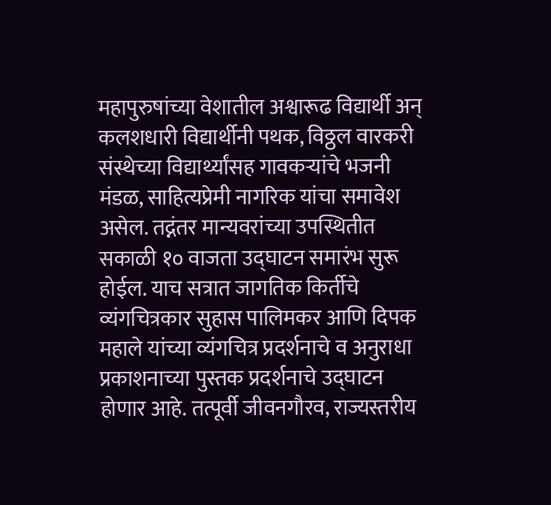महापुरुषांच्या वेशातील अश्वारूढ विद्यार्थी अन् कलशधारी विद्यार्थीनी पथक, विठ्ठल वारकरी संस्थेच्या विद्यार्थ्यांसह गावकऱ्यांचे भजनी मंडळ, साहित्यप्रेमी नागरिक यांचा समावेश असेल. तद्नंतर मान्यवरांच्या उपस्थितीत सकाळी १० वाजता उद्घाटन समारंभ सुरू होईल. याच सत्रात जागतिक किर्तीचे व्यंगचित्रकार सुहास पालिमकर आणि दिपक महाले यांच्या व्यंगचित्र प्रदर्शनाचे व अनुराधा प्रकाशनाच्या पुस्तक प्रदर्शनाचे उद्घाटन होणार आहे. तत्पूर्वी जीवनगौरव, राज्यस्तरीय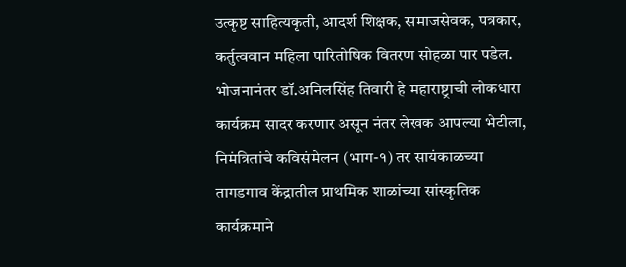उत्कृष्ट साहित्यकृती, आदर्श शिक्षक, समाजसेवक, पत्रकार, कर्तुत्ववान महिला पारितोषिक वितरण सोहळा पार पडेल. भोजनानंतर डॉ.अनिलसिंह तिवारी हे महाराष्ट्राची लोकधारा कार्यक्रम सादर करणार असून नंतर लेखक आपल्या भेटीला, निमंत्रितांचे कविसंमेलन (भाग-१) तर सायंकाळच्या तागडगाव केंद्रातील प्राथमिक शाळांच्या सांस्कृतिक कार्यक्रमाने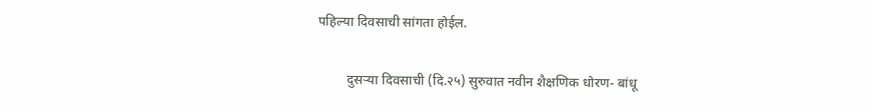पहिल्या दिवसाची सांगता होईल.

         दुसर्‍या दिवसाची (दि.२५) सुरुवात नवीन शैक्षणिक धोरण- बांधू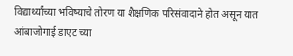विद्यार्थ्यांच्या भविष्याचे तोरण या शैक्षणिक परिसंवादाने होत असून यात आंबाजोगाई डाएट च्या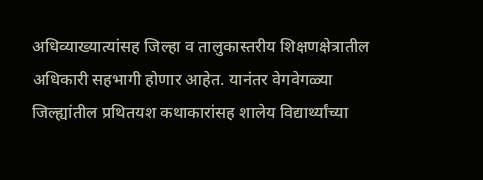अधिव्याख्यात्यांसह जिल्हा व तालुकास्तरीय शिक्षणक्षेत्रातील अधिकारी सहभागी होणार आहेत. यानंतर वेगवेगळ्या जिल्ह्यांतील प्रथितयश कथाकारांसह शालेय विद्यार्थ्यांच्या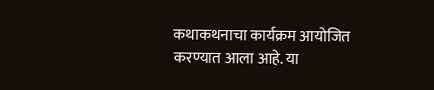कथाकथनाचा कार्यक्रम आयोजित करण्यात आला आहे. या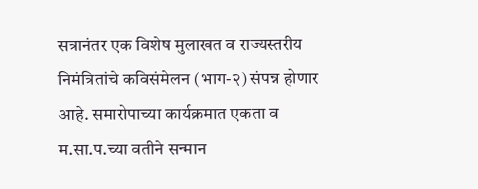सत्रानंतर एक विशेष मुलाखत व राज्यस्तरीय निमंत्रितांचे कविसंमेलन (भाग-२) संपन्न होणार आहे. समारोपाच्या कार्यक्रमात एकता व म.सा.प.च्या वतीने सन्मान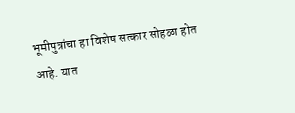भूमीपुत्रांचा हा विशेष सत्कार सोहळा होत आहे. यात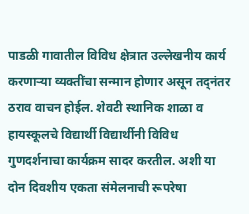पाडळी गावातील विविध क्षेत्रात उल्लेखनीय कार्य करणाऱ्या व्यक्तींचा सन्मान होणार असून तद्नंतर ठराव वाचन होईल. शेवटी स्थानिक शाळा व हायस्कूलचे विद्यार्थी विद्यार्थीनी विविध गुणदर्शनाचा कार्यक्रम सादर करतील. अशी या दोन दिवशीय एकता संमेलनाची रूपरेषा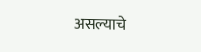असल्याचे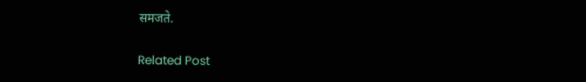समजते.

Related Post